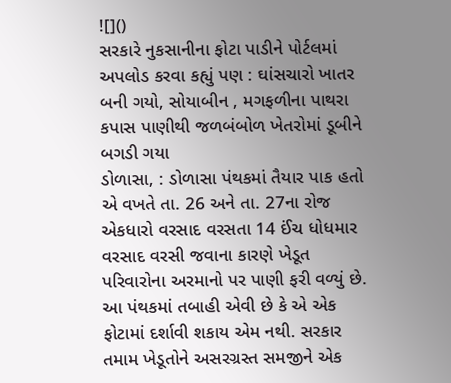![]()
સરકારે નુકસાનીના ફોટા પાડીને પોર્ટલમાં અપલોડ કરવા કહ્યું પણ : ઘાંસચારો ખાતર બની ગયો, સોયાબીન , મગફળીના પાથરા કપાસ પાણીથી જળબંબોળ ખેતરોમાં ડૂબીને બગડી ગયા
ડોળાસા, : ડોળાસા પંથકમાં તૈયાર પાક હતો એ વખતે તા. 26 અને તા. 27ના રોજ એકધારો વરસાદ વરસતા 14 ઈંચ ધોધમાર વરસાદ વરસી જવાના કારણે ખેડૂત પરિવારોના અરમાનો પર પાણી ફરી વળ્યું છે. આ પંથકમાં તબાહી એવી છે કે એ એક ફોટામાં દર્શાવી શકાય એમ નથી. સરકાર તમામ ખેડૂતોને અસરગ્રસ્ત સમજીને એક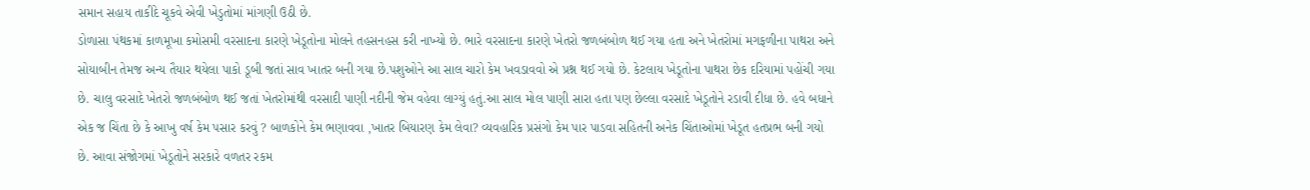સમાન સહાય તાકીદે ચૂકવે એવી ખેડુતોમાં માંગણી ઉઠી છે.
ડોળાસા પંથકમાં કાળમૂખા કમોસમી વરસાદના કારણે ખેડૂતોના મોલને તહસનહસ કરી નાખ્યો છે. ભારે વરસાદના કારણે ખેતરો જળબંબોળ થઈ ગયા હતા અને ખેતરોમાં મગફળીના પાથરા અને સોયાબીન તેમજ અન્ય તૈયાર થયેલા પાકો ડૂબી જતાં સાવ ખાતર બની ગયા છે.પશુઓને આ સાલ ચારો કેમ ખવડાવવો એ પ્રશ્ન થઈ ગયો છે. કેટલાય ખેડૂતોના પાથરા છેક દરિયામાં પહોંચી ગયા છે. ચાલુ વરસાદે ખેતરો જળબંબોળ થઈ જતાં ખેતરોમાંથી વરસાદી પાણી નદીની જેમ વહેવા લાગ્યું હતું.આ સાલ મોલ પાણી સારા હતા પણ છેલ્લા વરસાદે ખેડૂતોને રડાવી દીધા છે. હવે બધાને એક જ ચિંતા છે કે આખુ વર્ષ કેમ પસાર કરવું ? બાળકોને કેમ ભણાવવા ,ખાતર બિયારણ કેમ લેવા? વ્યવહારિક પ્રસંગો કેમ પાર પાડવા સહિતની અનેક ચિંતાઓમાં ખેડૂત હતપ્રભ બની ગયો છે. આવા સંજોગમાં ખેડૂતોને સરકારે વળતર રકમ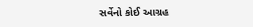સર્વેનો કોઈ આગ્રહ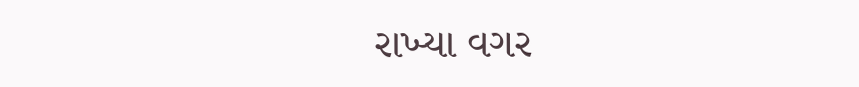રાખ્યા વગર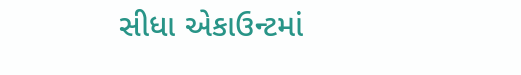સીધા એકાઉન્ટમાં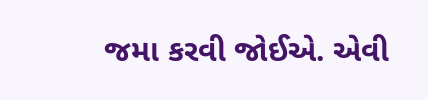જમા કરવી જોઈએ. એવી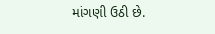માંગણી ઉઠી છે.